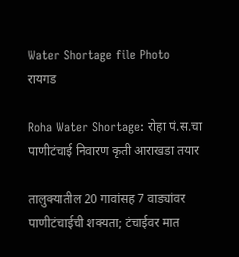Water Shortage file Photo
रायगड

Roha Water Shortage: रोहा पं.स.चा पाणीटंचाई निवारण कृती आराखडा तयार

तालुक्यातील 20 गावांसह 7 वाड्यांवर पाणीटंचाईची शक्यता; टंचाईवर मात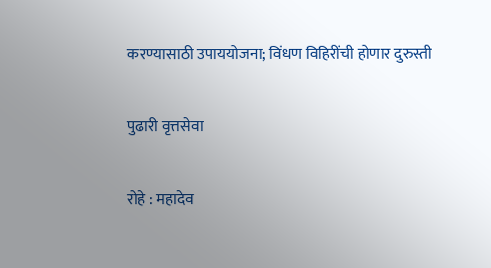करण्यासाठी उपाययोजना; विंधण विहिरींची होणार दुरुस्ती

पुढारी वृत्तसेवा

रोहे : महादेव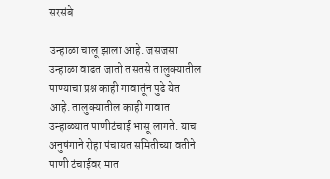सरसंबे

उन्हाळा चालू झाला आहे. जसजसा उन्हाळा वाढत जातो तसतसे तालुक्यातील पाण्याचा प्रश्न काही गावातूंन पुढे येत आहे. तालुक्यातील काही गावात उन्हाळ्यात पाणीटंचाई भासू लागते. याच अनुषंगाने रोहा पंचायत समितीच्या वतीने पाणी टंचाईवर मात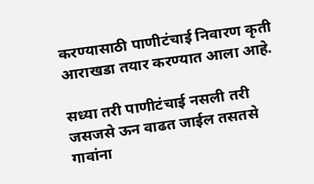करण्यासाठी पाणीटंचाई निवारण कृती आराखडा तयार करण्यात आला आहे.

सध्या तरी पाणीटंचाई नसली तरी जसजसे ऊन वाढत जाईल तसतसे गावांना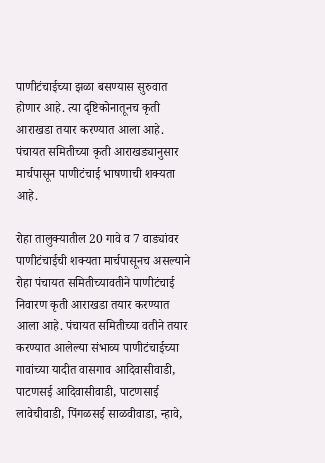पाणीटंचाईच्या झळा बसण्यास सुरुवात होणार आहे. त्या दृष्टिकोनातूनच कृती आराखडा तयार करण्यात आला आहे. पंचायत समितीच्या कृती आराखड्यानुसार मार्चपासून पाणीटंचाई भाषणाची शक्यता आहे.

रोहा तालुक्यातील 20 गावे व 7 वाड्यांवर पाणीटंचाईची शक्यता मार्चपासूनच असल्याने रोहा पंचायत समितीच्यावतीने पाणीटंचाई निवारण कृती आराखडा तयार करण्यात आला आहे. पंचायत समितीच्या वतीने तयार करण्यात आलेल्या संभाव्य पाणीटंचाईच्या गावांच्या यादीत वासगाव आदिवासीवाडी, पाटणसई आदिवासीवाडी, पाटणसाई लावेचीवाडी, पिंगळसई साळवीवाडा, न्हावे,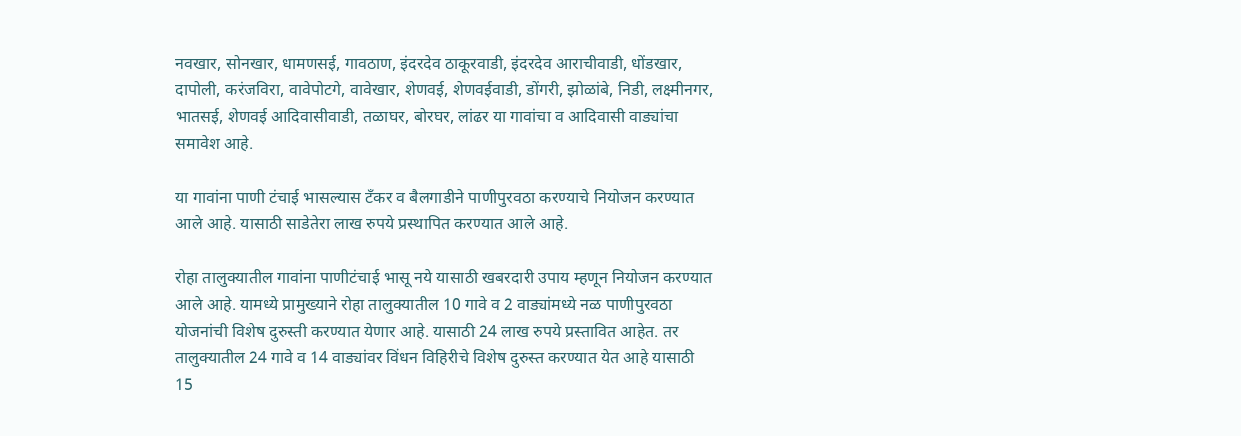नवखार, सोनखार, धामणसई, गावठाण, इंदरदेव ठाकूरवाडी, इंदरदेव आराचीवाडी, धोंडखार, दापोली, करंजविरा, वावेपोटगे, वावेखार, शेणवई, शेणवईवाडी, डोंगरी, झोळांबे, निडी, लक्ष्मीनगर, भातसई, शेणवई आदिवासीवाडी, तळाघर, बोरघर, लांढर या गावांचा व आदिवासी वाड्यांचा समावेश आहे.

या गावांना पाणी टंचाई भासल्यास टँकर व बैलगाडीने पाणीपुरवठा करण्याचे नियोजन करण्यात आले आहे. यासाठी साडेतेरा लाख रुपये प्रस्थापित करण्यात आले आहे.

रोहा तालुक्यातील गावांना पाणीटंचाई भासू नये यासाठी खबरदारी उपाय म्हणून नियोजन करण्यात आले आहे. यामध्ये प्रामुख्याने रोहा तालुक्यातील 10 गावे व 2 वाड्यांमध्ये नळ पाणीपुरवठा योजनांची विशेष दुरुस्ती करण्यात येणार आहे. यासाठी 24 लाख रुपये प्रस्तावित आहेत. तर तालुक्यातील 24 गावे व 14 वाड्यांवर विंधन विहिरीचे विशेष दुरुस्त करण्यात येत आहे यासाठी 15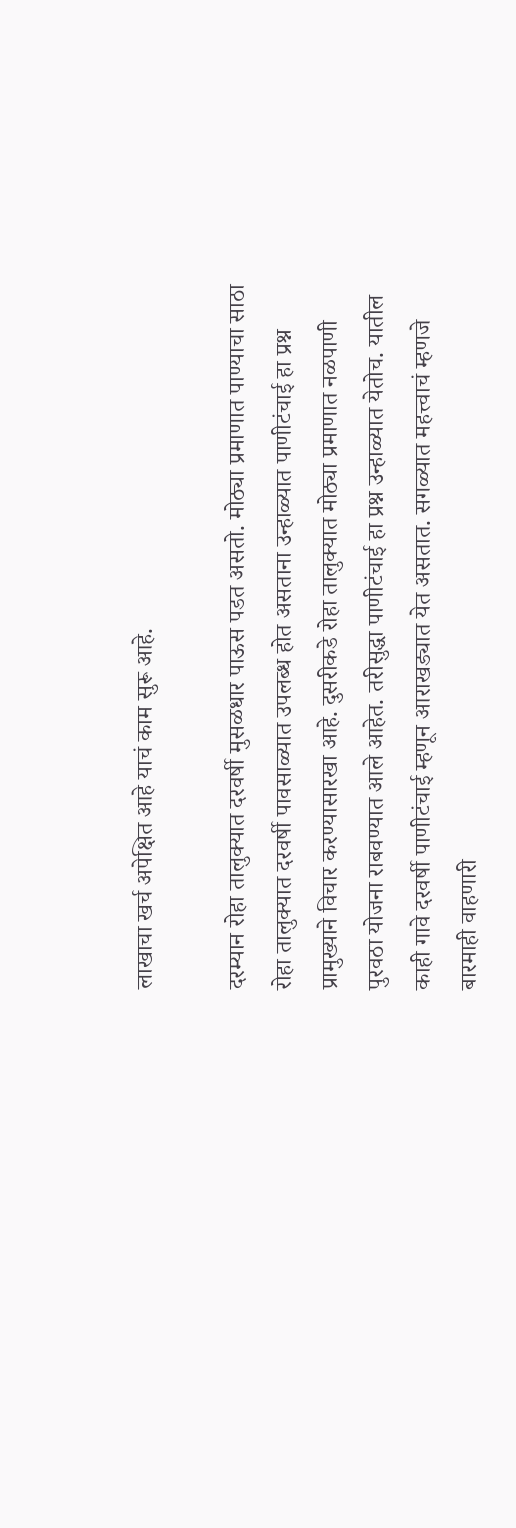लाखाचा खर्च अपेक्षित आहे याचं काम सुरू आहे.

दरम्यान रोहा तालुक्यात दरवर्षी मुसळधार पाऊस पडत असतो. मोठ्या प्रमाणात पाण्याचा साठा रोहा तालुक्यात दरवर्षी पावसाळ्यात उपलब्ध होत असताना उन्हाळ्यात पाणीटंचाई हा प्रश्न प्रामुख्याने विचार करण्यासारखा आहे. दुसरीकडे रोहा तालुक्यात मोठ्या प्रमाणात नळपाणी पुरवठा योजना राबवण्यात आले आहेत. तरीसुद्धा पाणीटंचाई हा प्रश्न उन्हाळ्यात येतोच. यातील काही गावे दरवर्षी पाणीटंचाई म्हणून आराखड्यात येत असतात. सगळ्यात महत्त्वाचं म्हणजे बारमाही वाहणारी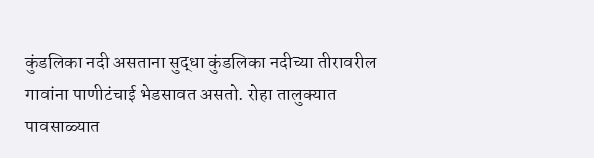कुंडलिका नदी असताना सुद्धा कुंडलिका नदीच्या तीरावरील गावांना पाणीटंचाई भेडसावत असतो. रोहा तालुक्यात पावसाळ्यात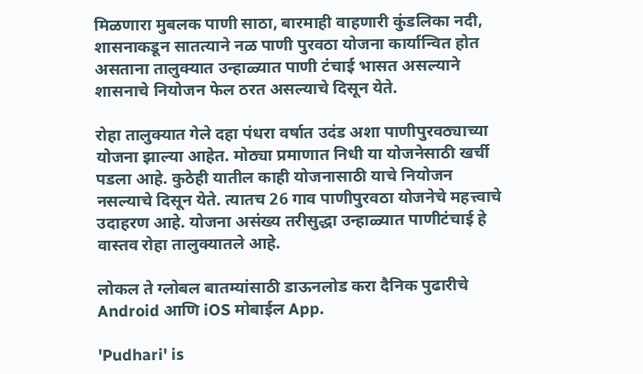मिळणारा मुबलक पाणी साठा, बारमाही वाहणारी कुंडलिका नदी, शासनाकडून सातत्याने नळ पाणी पुरवठा योजना कार्यान्वित होत असताना तालुक्यात उन्हाळ्यात पाणी टंचाई भासत असल्याने शासनाचे नियोजन फेल ठरत असल्याचे दिसून येते.

रोहा तालुक्यात गेले दहा पंधरा वर्षात उदंड अशा पाणीपुरवठ्याच्या योजना झाल्या आहेत. मोठ्या प्रमाणात निधी या योजनेसाठी खर्ची पडला आहे. कुठेही यातील काही योजनासाठी याचे नियोजन नसल्याचे दिसून येते. त्यातच 26 गाव पाणीपुरवठा योजनेचे महत्त्वाचे उदाहरण आहे. योजना असंख्य तरीसुद्धा उन्हाळ्यात पाणीटंचाई हे वास्तव रोहा तालुक्यातले आहे.

लोकल ते ग्लोबल बातम्यांसाठी डाऊनलोड करा दैनिक पुढारीचे Android आणि iOS मोबाईल App.

'Pudhari' is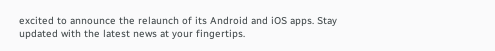excited to announce the relaunch of its Android and iOS apps. Stay updated with the latest news at your fingertips.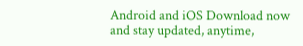Android and iOS Download now and stay updated, anytime,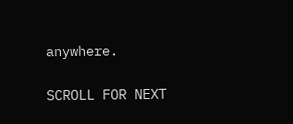anywhere.

SCROLL FOR NEXT